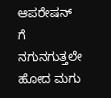ಆಪರೇಷನ್ ಗೆ ನಗುನಗುತ್ತಲೇ ಹೋದ ಮಗು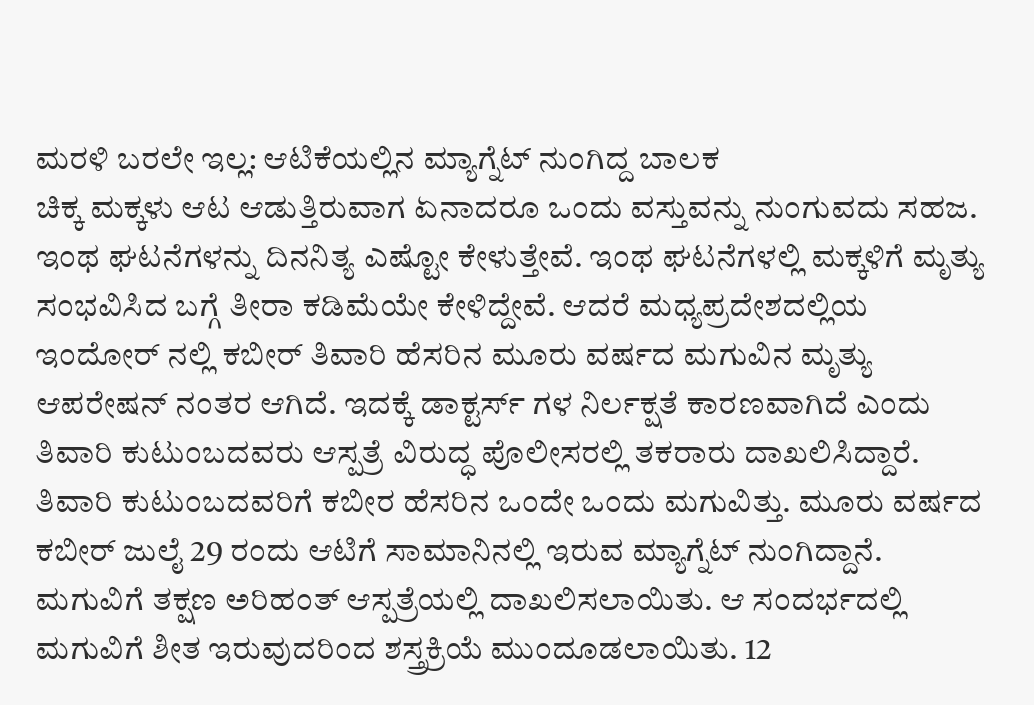ಮರಳಿ ಬರಲೇ ಇಲ್ಲ: ಆಟಿಕೆಯಲ್ಲಿನ ಮ್ಯಾಗ್ನೆಟ್ ನುಂಗಿದ್ದ ಬಾಲಕ
ಚಿಕ್ಕ ಮಕ್ಕಳು ಆಟ ಆಡುತ್ತಿರುವಾಗ ಏನಾದರೂ ಒಂದು ವಸ್ತುವನ್ನು ನುಂಗುವದು ಸಹಜ. ಇಂಥ ಘಟನೆಗಳನ್ನು ದಿನನಿತ್ಯ ಎಷ್ಟೋ ಕೇಳುತ್ತೇವೆ. ಇಂಥ ಘಟನೆಗಳಲ್ಲಿ ಮಕ್ಕಳಿಗೆ ಮೃತ್ಯು ಸಂಭವಿಸಿದ ಬಗ್ಗೆ ತೀರಾ ಕಡಿಮೆಯೇ ಕೇಳಿದ್ದೇವೆ. ಆದರೆ ಮಧ್ಯಪ್ರದೇಶದಲ್ಲಿಯ ಇಂದೋರ್ ನಲ್ಲಿ ಕಬೀರ್ ತಿವಾರಿ ಹೆಸರಿನ ಮೂರು ವರ್ಷದ ಮಗುವಿನ ಮೃತ್ಯು ಆಪರೇಷನ್ ನಂತರ ಆಗಿದೆ. ಇದಕ್ಕೆ ಡಾಕ್ಟರ್ಸ್ ಗಳ ನಿರ್ಲಕ್ಷತೆ ಕಾರಣವಾಗಿದೆ ಎಂದು ತಿವಾರಿ ಕುಟುಂಬದವರು ಆಸ್ಪತ್ರೆ ವಿರುದ್ಧ ಪೊಲೀಸರಲ್ಲಿ ತಕರಾರು ದಾಖಲಿಸಿದ್ದಾರೆ.
ತಿವಾರಿ ಕುಟುಂಬದವರಿಗೆ ಕಬೀರ ಹೆಸರಿನ ಒಂದೇ ಒಂದು ಮಗುವಿತ್ತು. ಮೂರು ವರ್ಷದ ಕಬೀರ್ ಜುಲೈ 29 ರಂದು ಆಟಿಗೆ ಸಾಮಾನಿನಲ್ಲಿ ಇರುವ ಮ್ಯಾಗ್ನೆಟ್ ನುಂಗಿದ್ದಾನೆ. ಮಗುವಿಗೆ ತಕ್ಷಣ ಅರಿಹಂತ್ ಆಸ್ಪತ್ರೆಯಲ್ಲಿ ದಾಖಲಿಸಲಾಯಿತು. ಆ ಸಂದರ್ಭದಲ್ಲಿ ಮಗುವಿಗೆ ಶೀತ ಇರುವುದರಿಂದ ಶಸ್ತ್ರಕ್ರಿಯೆ ಮುಂದೂಡಲಾಯಿತು. 12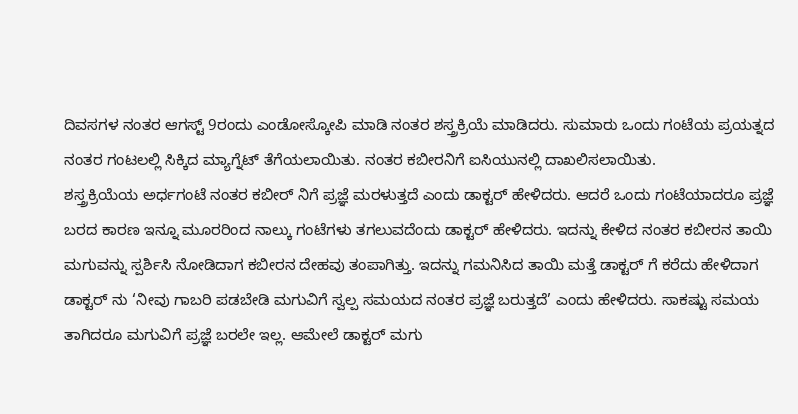ದಿವಸಗಳ ನಂತರ ಆಗಸ್ಟ್ 9ರಂದು ಎಂಡೋಸ್ಕೋಪಿ ಮಾಡಿ ನಂತರ ಶಸ್ತ್ರಕ್ರಿಯೆ ಮಾಡಿದರು. ಸುಮಾರು ಒಂದು ಗಂಟೆಯ ಪ್ರಯತ್ನದ ನಂತರ ಗಂಟಲಲ್ಲಿ ಸಿಕ್ಕಿದ ಮ್ಯಾಗ್ನೆಟ್ ತೆಗೆಯಲಾಯಿತು. ನಂತರ ಕಬೀರನಿಗೆ ಐಸಿಯುನಲ್ಲಿ ದಾಖಲಿಸಲಾಯಿತು.
ಶಸ್ತ್ರಕ್ರಿಯೆಯ ಅರ್ಧಗಂಟೆ ನಂತರ ಕಬೀರ್ ನಿಗೆ ಪ್ರಜ್ಞೆ ಮರಳುತ್ತದೆ ಎಂದು ಡಾಕ್ಟರ್ ಹೇಳಿದರು. ಆದರೆ ಒಂದು ಗಂಟೆಯಾದರೂ ಪ್ರಜ್ಞೆ ಬರದ ಕಾರಣ ಇನ್ನೂ ಮೂರರಿಂದ ನಾಲ್ಕು ಗಂಟೆಗಳು ತಗಲುವದೆಂದು ಡಾಕ್ಟರ್ ಹೇಳಿದರು. ಇದನ್ನು ಕೇಳಿದ ನಂತರ ಕಬೀರನ ತಾಯಿ ಮಗುವನ್ನು ಸ್ಪರ್ಶಿಸಿ ನೋಡಿದಾಗ ಕಬೀರನ ದೇಹವು ತಂಪಾಗಿತ್ತು. ಇದನ್ನು ಗಮನಿಸಿದ ತಾಯಿ ಮತ್ತೆ ಡಾಕ್ಟರ್ ಗೆ ಕರೆದು ಹೇಳಿದಾಗ ಡಾಕ್ಟರ್ ನು ‘ನೀವು ಗಾಬರಿ ಪಡಬೇಡಿ ಮಗುವಿಗೆ ಸ್ವಲ್ಪ ಸಮಯದ ನಂತರ ಪ್ರಜ್ಞೆ ಬರುತ್ತದೆ’ ಎಂದು ಹೇಳಿದರು. ಸಾಕಷ್ಟು ಸಮಯ ತಾಗಿದರೂ ಮಗುವಿಗೆ ಪ್ರಜ್ಞೆ ಬರಲೇ ಇಲ್ಲ. ಆಮೇಲೆ ಡಾಕ್ಟರ್ ಮಗು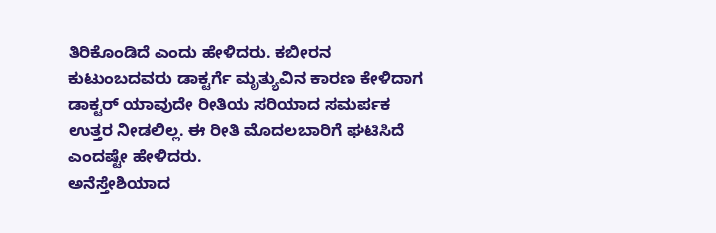ತಿರಿಕೊಂಡಿದೆ ಎಂದು ಹೇಳಿದರು. ಕಬೀರನ ಕುಟುಂಬದವರು ಡಾಕ್ಟರ್ಗೆ ಮೃತ್ಯುವಿನ ಕಾರಣ ಕೇಳಿದಾಗ ಡಾಕ್ಟರ್ ಯಾವುದೇ ರೀತಿಯ ಸರಿಯಾದ ಸಮರ್ಪಕ ಉತ್ತರ ನೀಡಲಿಲ್ಲ. ಈ ರೀತಿ ಮೊದಲಬಾರಿಗೆ ಘಟಿಸಿದೆ ಎಂದಷ್ಟೇ ಹೇಳಿದರು.
ಅನೆಸ್ತೇಶಿಯಾದ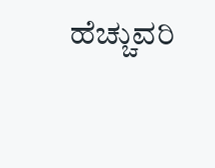ಹೆಚ್ಚುವರಿ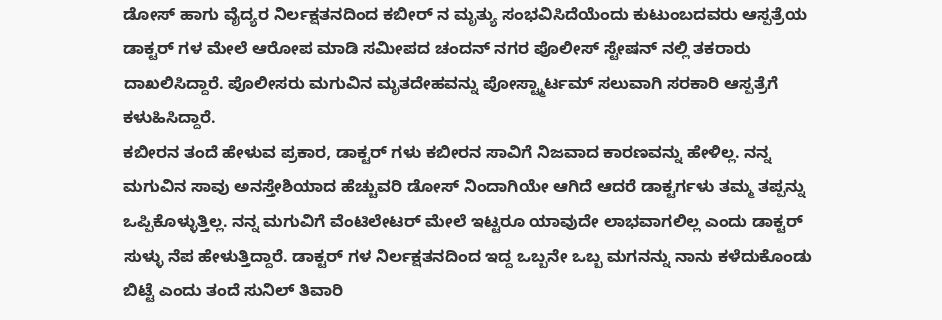ಡೋಸ್ ಹಾಗು ವೈದ್ಯರ ನಿರ್ಲಕ್ಷತನದಿಂದ ಕಬೀರ್ ನ ಮೃತ್ಯು ಸಂಭವಿಸಿದೆಯೆಂದು ಕುಟುಂಬದವರು ಆಸ್ಪತ್ರೆಯ ಡಾಕ್ಟರ್ ಗಳ ಮೇಲೆ ಆರೋಪ ಮಾಡಿ ಸಮೀಪದ ಚಂದನ್ ನಗರ ಪೊಲೀಸ್ ಸ್ಟೇಷನ್ ನಲ್ಲಿ ತಕರಾರು ದಾಖಲಿಸಿದ್ದಾರೆ. ಪೊಲೀಸರು ಮಗುವಿನ ಮೃತದೇಹವನ್ನು ಪೋಸ್ಟ್ಮಾರ್ಟಮ್ ಸಲುವಾಗಿ ಸರಕಾರಿ ಆಸ್ಪತ್ರೆಗೆ ಕಳುಹಿಸಿದ್ದಾರೆ.
ಕಬೀರನ ತಂದೆ ಹೇಳುವ ಪ್ರಕಾರ, ಡಾಕ್ಟರ್ ಗಳು ಕಬೀರನ ಸಾವಿಗೆ ನಿಜವಾದ ಕಾರಣವನ್ನು ಹೇಳಿಲ್ಲ. ನನ್ನ ಮಗುವಿನ ಸಾವು ಅನಸ್ತೇಶಿಯಾದ ಹೆಚ್ಚುವರಿ ಡೋಸ್ ನಿಂದಾಗಿಯೇ ಆಗಿದೆ ಆದರೆ ಡಾಕ್ಟರ್ಗಳು ತಮ್ಮ ತಪ್ಪನ್ನು ಒಪ್ಪಿಕೊಳ್ಳುತ್ತಿಲ್ಲ. ನನ್ನ ಮಗುವಿಗೆ ವೆಂಟಿಲೇಟರ್ ಮೇಲೆ ಇಟ್ಟರೂ ಯಾವುದೇ ಲಾಭವಾಗಲಿಲ್ಲ ಎಂದು ಡಾಕ್ಟರ್ ಸುಳ್ಳು ನೆಪ ಹೇಳುತ್ತಿದ್ದಾರೆ. ಡಾಕ್ಟರ್ ಗಳ ನಿರ್ಲಕ್ಷತನದಿಂದ ಇದ್ದ ಒಬ್ಬನೇ ಒಬ್ಬ ಮಗನನ್ನು ನಾನು ಕಳೆದುಕೊಂಡು ಬಿಟ್ಟೆ ಎಂದು ತಂದೆ ಸುನಿಲ್ ತಿವಾರಿ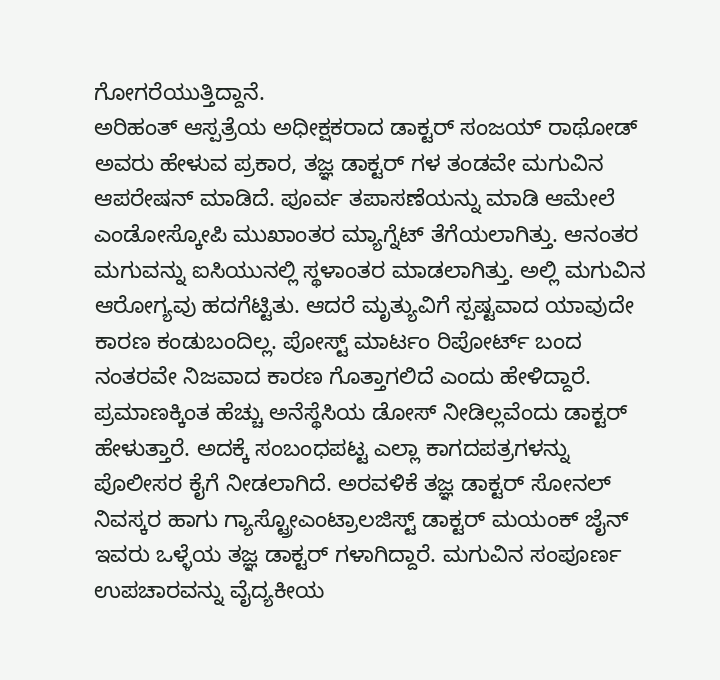ಗೋಗರೆಯುತ್ತಿದ್ದಾನೆ.
ಅರಿಹಂತ್ ಆಸ್ಪತ್ರೆಯ ಅಧೀಕ್ಷಕರಾದ ಡಾಕ್ಟರ್ ಸಂಜಯ್ ರಾಥೋಡ್ ಅವರು ಹೇಳುವ ಪ್ರಕಾರ, ತಜ್ಞ ಡಾಕ್ಟರ್ ಗಳ ತಂಡವೇ ಮಗುವಿನ ಆಪರೇಷನ್ ಮಾಡಿದೆ. ಪೂರ್ವ ತಪಾಸಣೆಯನ್ನು ಮಾಡಿ ಆಮೇಲೆ ಎಂಡೋಸ್ಕೋಪಿ ಮುಖಾಂತರ ಮ್ಯಾಗ್ನೆಟ್ ತೆಗೆಯಲಾಗಿತ್ತು. ಆನಂತರ ಮಗುವನ್ನು ಐಸಿಯುನಲ್ಲಿ ಸ್ಥಳಾಂತರ ಮಾಡಲಾಗಿತ್ತು. ಅಲ್ಲಿ ಮಗುವಿನ ಆರೋಗ್ಯವು ಹದಗೆಟ್ಟಿತು. ಆದರೆ ಮೃತ್ಯುವಿಗೆ ಸ್ಪಷ್ಟವಾದ ಯಾವುದೇ ಕಾರಣ ಕಂಡುಬಂದಿಲ್ಲ. ಪೋಸ್ಟ್ ಮಾರ್ಟಂ ರಿಪೋರ್ಟ್ ಬಂದ ನಂತರವೇ ನಿಜವಾದ ಕಾರಣ ಗೊತ್ತಾಗಲಿದೆ ಎಂದು ಹೇಳಿದ್ದಾರೆ. ಪ್ರಮಾಣಕ್ಕಿಂತ ಹೆಚ್ಚು ಅನೆಸ್ಥೆಸಿಯ ಡೋಸ್ ನೀಡಿಲ್ಲವೆಂದು ಡಾಕ್ಟರ್ ಹೇಳುತ್ತಾರೆ. ಅದಕ್ಕೆ ಸಂಬಂಧಪಟ್ಟ ಎಲ್ಲಾ ಕಾಗದಪತ್ರಗಳನ್ನು ಪೊಲೀಸರ ಕೈಗೆ ನೀಡಲಾಗಿದೆ. ಅರವಳಿಕೆ ತಜ್ಞ ಡಾಕ್ಟರ್ ಸೋನಲ್ ನಿವಸ್ಕರ ಹಾಗು ಗ್ಯಾಸ್ಟ್ರೋಎಂಟ್ರಾಲಜಿಸ್ಟ್ ಡಾಕ್ಟರ್ ಮಯಂಕ್ ಜೈನ್ ಇವರು ಒಳ್ಳೆಯ ತಜ್ಞ ಡಾಕ್ಟರ್ ಗಳಾಗಿದ್ದಾರೆ. ಮಗುವಿನ ಸಂಪೂರ್ಣ ಉಪಚಾರವನ್ನು ವೈದ್ಯಕೀಯ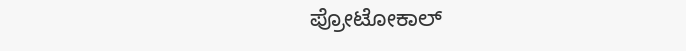ಪ್ರೋಟೋಕಾಲ್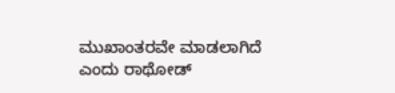ಮುಖಾಂತರವೇ ಮಾಡಲಾಗಿದೆ ಎಂದು ರಾಥೋಡ್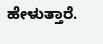ಹೇಳುತ್ತಾರೆ.